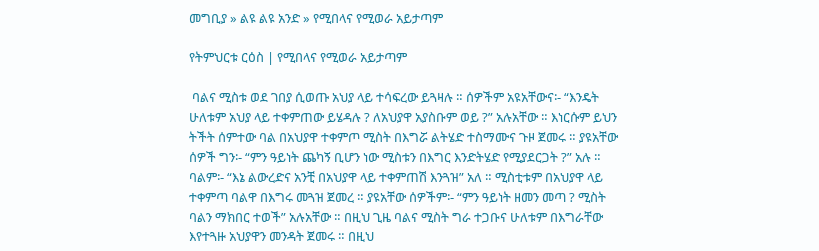መግቢያ » ልዩ ልዩ አንድ » የሚበላና የሚወራ አይታጣም

የትምህርቱ ርዕስ | የሚበላና የሚወራ አይታጣም

 ባልና ሚስቱ ወደ ገበያ ሲወጡ አህያ ላይ ተሳፍረው ይጓዛሉ ። ሰዎችም አዩአቸውና፡- “እንዴት ሁለቱም አህያ ላይ ተቀምጠው ይሄዳሉ ? ለአህያዋ አያስቡም ወይ ?” አሉአቸው ። እነርሱም ይህን ትችት ሰምተው ባል በአህያዋ ተቀምጦ ሚስት በእግሯ ልትሄድ ተስማሙና ጉዞ ጀመሩ ። ያዩአቸው ሰዎች ግን፡- “ምን ዓይነት ጨካኝ ቢሆን ነው ሚስቱን በእግር እንድትሄድ የሚያደርጋት ?” አሉ ። ባልም፡- “እኔ ልውረድና አንቺ በአህያዋ ላይ ተቀምጠሽ እንጓዝ” አለ ። ሚስቲቱም በአህያዋ ላይ ተቀምጣ ባልዋ በእግሩ መጓዝ ጀመረ ። ያዩአቸው ሰዎችም፡- “ምን ዓይነት ዘመን መጣ ? ሚስት ባልን ማክበር ተወች” አሉአቸው ። በዚህ ጊዜ ባልና ሚስት ግራ ተጋቡና ሁለቱም በእግራቸው እየተጓዙ አህያዋን መንዳት ጀመሩ ። በዚህ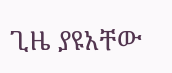ጊዜ ያዩአቸው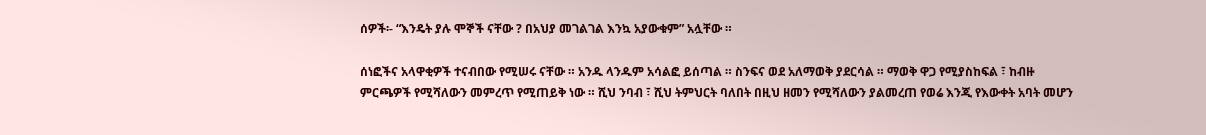ሰዎች፡- “እንዴት ያሉ ሞኞች ናቸው ? በአህያ መገልገል እንኳ አያውቁም” አሏቸው ።

ሰነፎችና አላዋቂዎች ተናብበው የሚሠሩ ናቸው ። አንዱ ላንዱም አሳልፎ ይሰጣል ። ስንፍና ወደ አለማወቅ ያደርሳል ። ማወቅ ዋጋ የሚያስከፍል ፣ ከብዙ ምርጫዎች የሚሻለውን መምረጥ የሚጠይቅ ነው ። ሺህ ንባብ ፣ ሺህ ትምህርት ባለበት በዚህ ዘመን የሚሻለውን ያልመረጠ የወሬ እንጂ የእውቀት አባት መሆን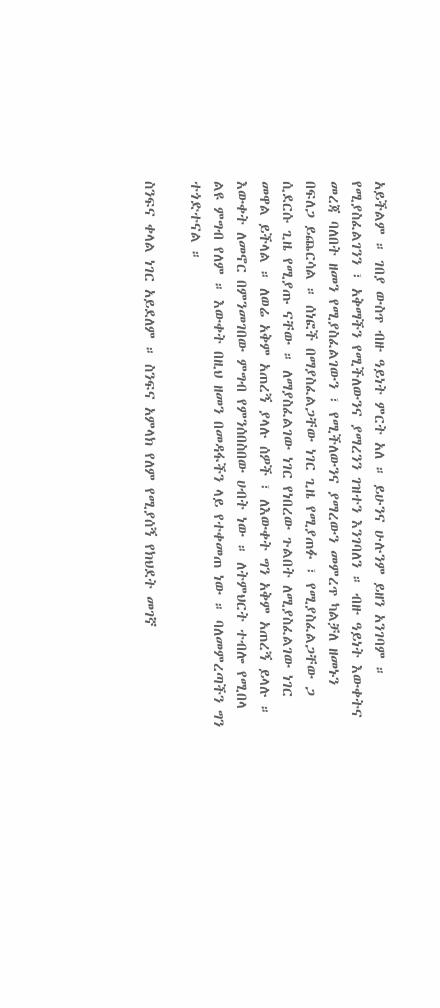አይችልም ። ገበያ ውስጥ ብዙ ዓይነት ምርት አለ ። ይሁንና ሁሉንም ይዘን አንገባም ። የሚያስፈልገንን ፣ አቅማችን የሚችለውንና ያማረንን ገዝተን እንገባለን ። ብዙ ዓይነት እውቀትና መረጃ ባለበት ዘመን የሚያስፈልገውን ፣ የሚችለውንና ያማረውን መምረጥ ካልቻለ ዘመኑን በፍለጋ ይጨርሳል ። ሰነፎች በማያስፈልጋቸው ነገር ጊዜ የሚያጠፉ ፣ የሚያስፈልጋቸው ጋ ሲደርሱ ጊዜ የሚያጡ ናቸው ። ለማያስፈልገው ነገር የነበረው ጉልበት ለሚያስፈልገው ነገር መዋል ይችላል ። ለወሬ አቅም አጠረኝ ያላሉ ሰዎች ፣ ለእውቀት ግን አቅም አጠረኝ ይላሉ ። እውቀት ለመኖር በምንመገበው ምግብ የምንሰበስበው ሀብት ነው ። ለትምህርት ተብሎ የሚበላ ልዩ ምግብ የለም ። እውቀት በዚህ ዘመን በመዳፋችን ላይ የተቀመጠ ነው ። ባለመምረጣችን ግን ተጎድተናል ።

ስንፍና ቀላል ነገር አይደለም ። ስንፍና አምላክ የለም የሚያሰኝ የክህደት መገኛ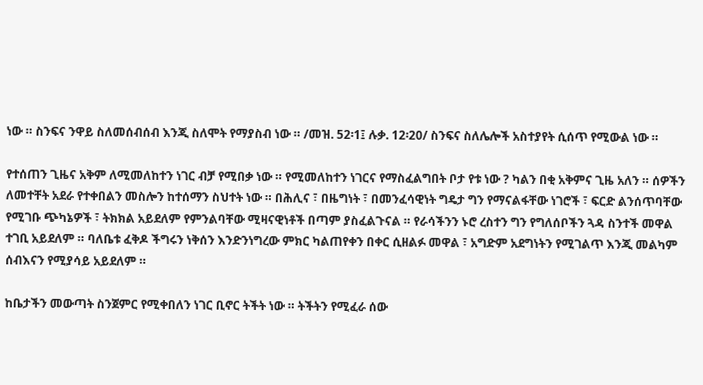ነው ። ስንፍና ንዋይ ስለመሰብሰብ እንጂ ስለሞት የማያስብ ነው ። /መዝ. 52፡1፤ ሉቃ. 12፡20/ ስንፍና ስለሌሎች አስተያየት ሲሰጥ የሚውል ነው ።

የተሰጠን ጊዜና አቅም ለሚመለከተን ነገር ብቻ የሚበቃ ነው ። የሚመለከተን ነገርና የማስፈልግበት ቦታ የቱ ነው ? ካልን በቂ አቅምና ጊዜ አለን ። ሰዎችን ለመተቸት አደራ የተቀበልን መስሎን ከተሰማን ስህተት ነው ። በሕሊና ፣ በዜግነት ፣ በመንፈሳዊነት ግዴታ ግን የማናልፋቸው ነገሮች ፣ ፍርድ ልንሰጥባቸው የሚገቡ ጭካኔዎች ፣ ትክክል አይደለም የምንልባቸው ሚዛናዊነቶች በጣም ያስፈልጉናል ። የራሳችንን ኑሮ ረስተን ግን የግለሰቦችን ጓዳ ስንተች መዋል ተገቢ አይደለም ። ባለቤቱ ፈቅዶ ችግሩን ነቅሰን እንድንነግረው ምክር ካልጠየቀን በቀር ሲዘልፉ መዋል ፣ አግድም አደግነትን የሚገልጥ እንጂ መልካም ሰብእናን የሚያሳይ አይደለም ።

ከቤታችን መውጣት ስንጀምር የሚቀበለን ነገር ቢኖር ትችት ነው ። ትችትን የሚፈራ ሰው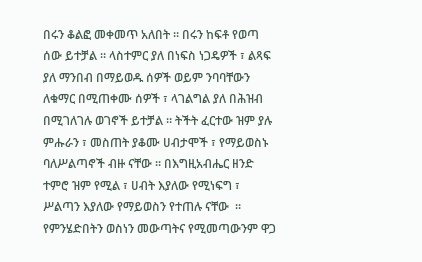በሩን ቆልፎ መቀመጥ አለበት ። በሩን ከፍቶ የወጣ ሰው ይተቻል ። ላስተምር ያለ በነፍስ ነጋዴዎች ፣ ልጻፍ ያለ ማንበብ በማይወዱ ሰዎች ወይም ንባባቸውን ለቁማር በሚጠቀሙ ሰዎች ፣ ላገልግል ያለ በሕዝብ በሚገለገሉ ወገኖች ይተቻል ። ትችት ፈርተው ዝም ያሉ ምሑራን ፣ መስጠት ያቆሙ ሀብታሞች ፣ የማይወስኑ ባለሥልጣኖች ብዙ ናቸው ። በእግዚአብሔር ዘንድ ተምሮ ዝም የሚል ፣ ሀብት እያለው የሚነፍግ ፣ ሥልጣን እያለው የማይወስን የተጠሉ ናቸው  ። የምንሄድበትን ወስነን መውጣትና የሚመጣውንም ዋጋ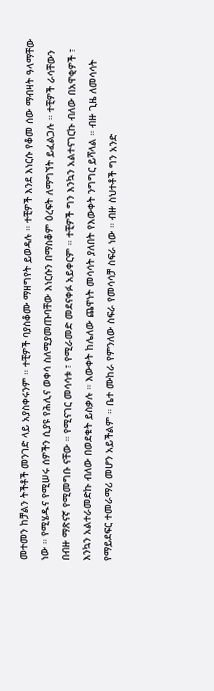መተመን ከቻልን ትችቶች መንገድ ላይ አያስቀሩንም ። ተቺዎች ባያስቆሙ ማዘግየት ይወዳሉ ። ተቺዎች እንደ እነርሱ የቆመ ሰው ማብዛት ዓላማቸው ነው ። የሚሄዱና የሚሠሩ ሰዎችን ሲያዩ የሕሊና ወቀሳ ስለሚያመጡባቸው እነርሱን በማስቆም ዕረፍት ለማግኘት ይፈልጋሉ ። ተቺዎች ራሳቸውን በብዙ ማጽናኛ የሚመግቡ ናቸው ። የሚናገር መሳሳቱ ፣ የሚራመድ መደናቀፉ አይቀርም ። ተቺዎች ግን እንኳን አልተናገርኩ ብለው በአዋቂዎች ፣ እንኳን አልተራመድኩ ብለው በወደቁት ይስቃሉ ። እውቀት ከሌለው ጨዋነት መሳሳት ያለበት የእውቀት ንግግር ይሻላል ። ብዙ ጊዜ ለመሳሳት የማይደፍር ተመራማሪ መሆን አይችልም ። ቤተ ሙከራ የምንለው ስፍራ የመሳሳቻ ስፍራ ነው ። ብዙ ስህተቶች ግን አንድ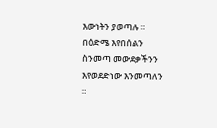እውነትን ያወጣሉ ። በዕድሜ እየበሰልን ስንመጣ መውደቃችንን እየወደድነው እንመጣለን ።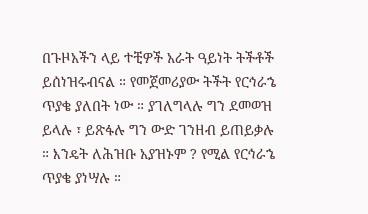በጉዞአችን ላይ ተቺዎች አራት ዓይነት ትችቶች ይሰነዝሩብናል ። የመጀመሪያው ትችት የርኅራኄ ጥያቄ ያለበት ነው ። ያገለግላሉ ግን ደመወዝ ይላሉ ፣ ይጽፋሉ ግን ውድ ገንዘብ ይጠይቃሉ ። እንዴት ለሕዝቡ አያዝኑም ? የሚል የርኅራኄ ጥያቄ ያነሣሉ ።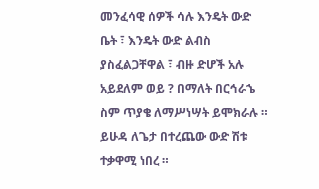መንፈሳዊ ሰዎች ሳሉ እንዴት ውድ ቤት ፣ እንዴት ውድ ልብስ ያስፈልጋቸዋል ፣ ብዙ ድሆች አሉ አይደለም ወይ ? በማለት በርኅራኄ ስም ጥያቄ ለማሥነሣት ይሞክራሉ ። ይሁዳ ለጌታ በተረጨው ውድ ሽቱ ተቃዋሚ ነበረ ።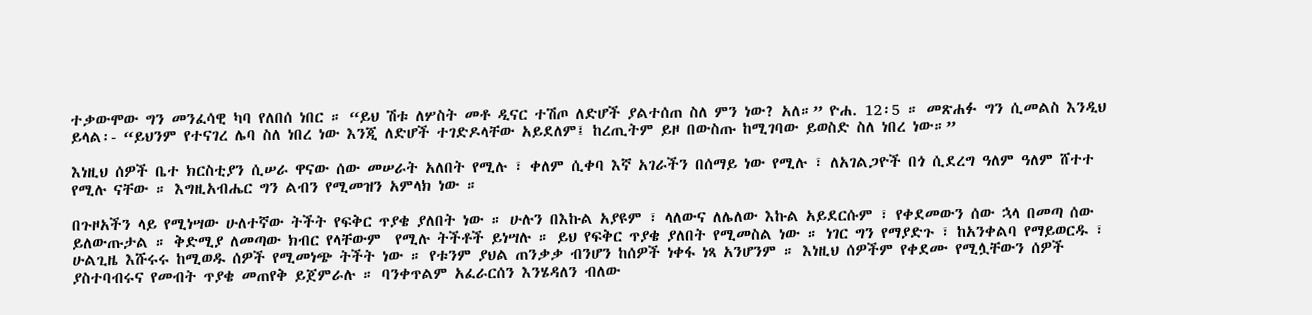ተቃውሞው ግን መንፈሳዊ ካባ የለበሰ ነበር ። “ይህ ሽቱ ለሦስት መቶ ዲናር ተሽጦ ለድሆች ያልተሰጠ ስለ ምን ነው? አለ።” ዮሐ. 12፡5 ። መጽሐፉ ግን ሲመልስ እንዲህ ይላል፡- “ይህንም የተናገረ ሌባ ስለ ነበረ ነው እንጂ ለድሆች ተገድዶላቸው አይደለም፤ ከረጢትም ይዞ በውስጡ ከሚገባው ይወስድ ስለ ነበረ ነው።”

እነዚህ ሰዎች ቤተ ክርስቲያን ሲሠራ ዋናው ሰው መሠራት አለበት የሚሉ ፣ ቀለም ሲቀባ እኛ አገራችን በሰማይ ነው የሚሉ ፣ ለአገልጋዮች በጎ ሲደረግ ዓለም ዓለም ሸተተ የሚሉ ናቸው ። እግዚአብሔር ግን ልብን የሚመዝን አምላክ ነው ።

በጉዞአችን ላይ የሚነሣው ሁለተኛው ትችት የፍቅር ጥያቄ ያለበት ነው ። ሁሉን በእኩል አያዩም ፣ ላለውና ለሌለው እኩል አይደርሱም ፣ የቀደመውን ሰው ኋላ በመጣ ሰው ይለውጡታል ። ቅድሚያ ለመጣው ክብር የላቸውም  የሚሉ ትችቶች ይነሣሉ ። ይህ የፍቅር ጥያቄ ያለበት የሚመስል ነው ። ነገር ግን የማያድጉ ፣ ከአንቀልባ የማይወርዱ ፣ ሁልጊዜ እሹሩሩ ከሚወዱ ሰዎች የሚመነጭ ትችት ነው ። የቱንም ያህል ጠንቃቃ ብንሆን ከሰዎች ነቀፋ ነጻ አንሆንም ። እነዚህ ሰዎችም የቀደሙ የሚሏቸውን ሰዎች ያስተባብሩና የመብት ጥያቄ መጠየቅ ይጀምራሉ ። ባንቀጥልም አፈራርሰን እንሄዳለን ብለው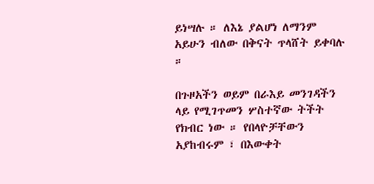ይነሣሉ ። ለእኔ ያልሆነ ለማንም አይሁን ብለው በቅናት ጥላሸት ይቀባሉ ።

በጉዞአችን ወይም በራእይ መንገዳችን ላይ የሚገጥመን ሦስተኛው ትችት የክብር ነው ። የበላዮቻቸውን አያከብሩም ፣ በእውቀት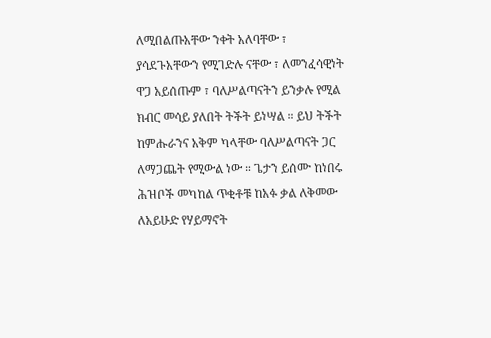ለሚበልጡአቸው ንቀት አለባቸው ፣ ያሳደጉአቸውን የሚገድሉ ናቸው ፣ ለመንፈሳዊነት ዋጋ አይሰጡም ፣ ባለሥልጣናትን ይንቃሉ የሚል ክብር መሳይ ያለበት ትችት ይነሣል ። ይህ ትችት ከምሑራንና አቅም ካላቸው ባለሥልጣናት ጋር ለማጋጨት የሚውል ነው ። ጌታን ይሰሙ ከነበሩ ሕዝቦች መካከል ጥቂቶቹ ከአፉ ቃል ለቅመው ለአይሁድ የሃይማኖት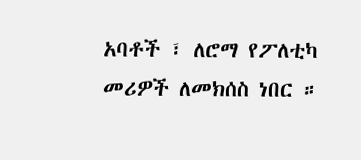አባቶች ፣ ለሮማ የፖለቲካ መሪዎች ለመክሰስ ነበር ።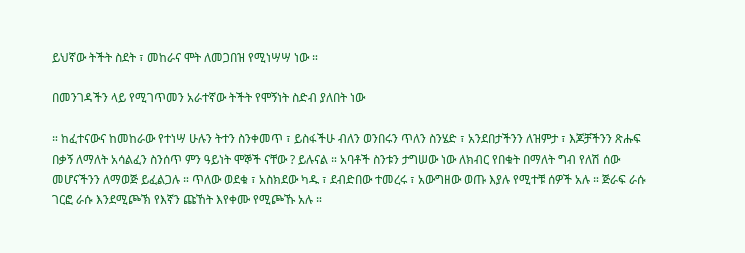ይህኛው ትችት ስደት ፣ መከራና ሞት ለመጋበዝ የሚነሣሣ ነው ።

በመንገዳችን ላይ የሚገጥመን አራተኛው ትችት የሞኝነት ስድብ ያለበት ነው

። ከፈተናውና ከመከራው የተነሣ ሁሉን ትተን ስንቀመጥ ፣ ይስፋችሁ ብለን ወንበሩን ጥለን ስንሄድ ፣ አንደበታችንን ለዝምታ ፣ እጆቻችንን ጽሑፍ በቃኝ ለማለት አሳልፈን ስንሰጥ ምን ዓይነት ሞኞች ናቸው ? ይሉናል ። አባቶች ስንቱን ታግሠው ነው ለክብር የበቁት በማለት ግብ የለሽ ሰው መሆናችንን ለማወጅ ይፈልጋሉ ። ጥለው ወደቁ ፣ አስክደው ካዱ ፣ ደብድበው ተመረሩ ፣ አውግዘው ወጡ እያሉ የሚተቹ ሰዎች አሉ ። ጅራፍ ራሱ ገርፎ ራሱ እንደሚጮኽ የእኛን ጩኸት እየቀሙ የሚጮኹ አሉ ።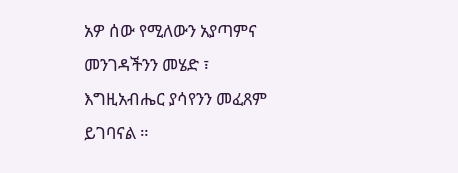አዎ ሰው የሚለውን አያጣምና መንገዳችንን መሄድ ፣ እግዚአብሔር ያሳየንን መፈጸም ይገባናል ።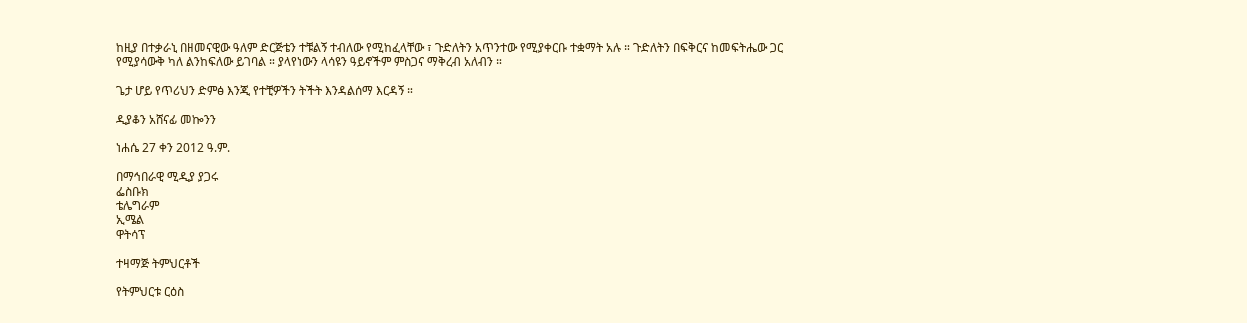ከዚያ በተቃራኒ በዘመናዊው ዓለም ድርጅቴን ተቹልኝ ተብለው የሚከፈላቸው ፣ ጉድለትን አጥንተው የሚያቀርቡ ተቋማት አሉ ። ጉድለትን በፍቅርና ከመፍትሔው ጋር የሚያሳውቅ ካለ ልንከፍለው ይገባል ። ያላየነውን ላሳዩን ዓይኖችም ምስጋና ማቅረብ አለብን ።

ጌታ ሆይ የጥሪህን ድምፅ እንጂ የተቺዎችን ትችት እንዳልሰማ እርዳኝ ።

ዲያቆን አሸናፊ መኰንን

ነሐሴ 27 ቀን 2012 ዓ.ም.

በማኅበራዊ ሚዲያ ያጋሩ
ፌስቡክ
ቴሌግራም
ኢሜል
ዋትሳፕ

ተዛማጅ ትምህርቶች

የትምህርቱ ርዕስ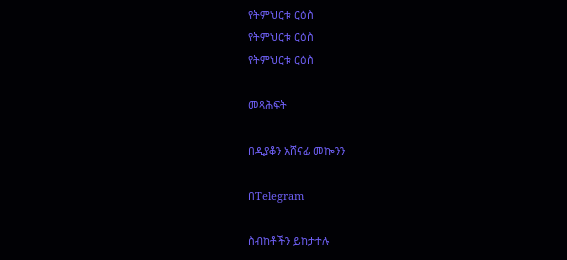የትምህርቱ ርዕስ
የትምህርቱ ርዕስ
የትምህርቱ ርዕስ

መጻሕፍት

በዲያቆን አሸናፊ መኰንን

በTelegram

ስብከቶችን ይከታተሉ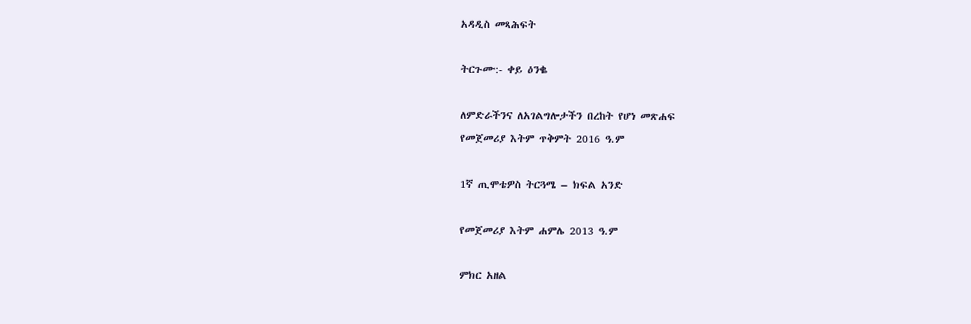አዳዲስ መጻሕፍት

ትርጉሙ:- ቀይ ዕንቈ

ለምድራችንና ለአገልግሎታችን በረከት የሆነ መጽሐፍ
የመጀመሪያ እትም ጥቅምት 2016 ዓ.ም

1ኛ ጢሞቴዎስ ትርጓሜ – ክፍል አንድ

የመጀመሪያ እትም ሐምሌ 2013 ዓ.ም

ምክር አዘል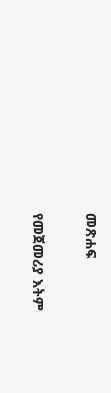መጽሐፍ

የመጀመሪያ እትም